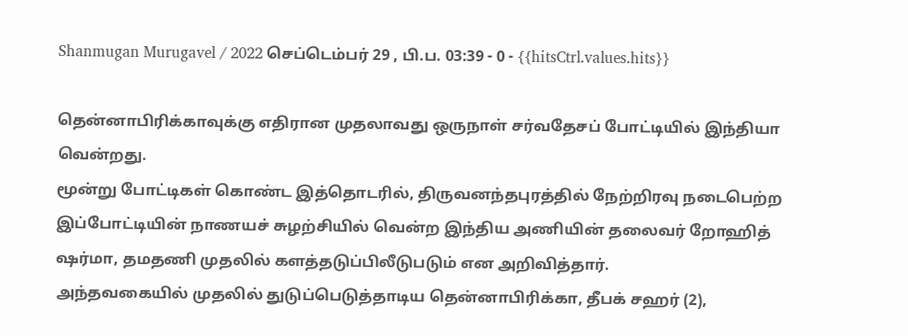Shanmugan Murugavel / 2022 செப்டெம்பர் 29 , பி.ப. 03:39 - 0 - {{hitsCtrl.values.hits}}

தென்னாபிரிக்காவுக்கு எதிரான முதலாவது ஒருநாள் சர்வதேசப் போட்டியில் இந்தியா வென்றது.
மூன்று போட்டிகள் கொண்ட இத்தொடரில், திருவனந்தபுரத்தில் நேற்றிரவு நடைபெற்ற இப்போட்டியின் நாணயச் சுழற்சியில் வென்ற இந்திய அணியின் தலைவர் றோஹித் ஷர்மா, தமதணி முதலில் களத்தடுப்பிலீடுபடும் என அறிவித்தார்.
அந்தவகையில் முதலில் துடுப்பெடுத்தாடிய தென்னாபிரிக்கா, தீபக் சஹர் (2),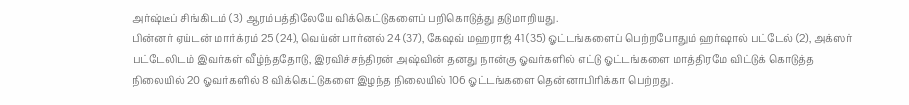அர்ஷ்டீப் சிங்கிடம் (3) ஆரம்பத்திலேயே விக்கெட்டுகளைப் பறிகொடுத்து தடுமாறியது.
பின்னர் ஏய்டன் மார்க்ரம் 25 (24), வெய்ன் பார்னல் 24 (37), கேஷவ் மஹராஜ் 41 (35) ஓட்டங்களைப் பெற்றபோதும் ஹர்ஷால் பட்டேல் (2), அக்ஸர் பட்டேலிடம் இவர்கள் வீழ்ந்ததோடு, இரவிச்சந்திரன் அஷ்வின் தனது நான்கு ஓவர்களில் எட்டு ஓட்டங்களை மாத்திரமே விட்டுக் கொடுத்த நிலையில் 20 ஓவர்களில் 8 விக்கெட்டுகளை இழந்த நிலையில் 106 ஓட்டங்களை தென்னாபிரிக்கா பெற்றது.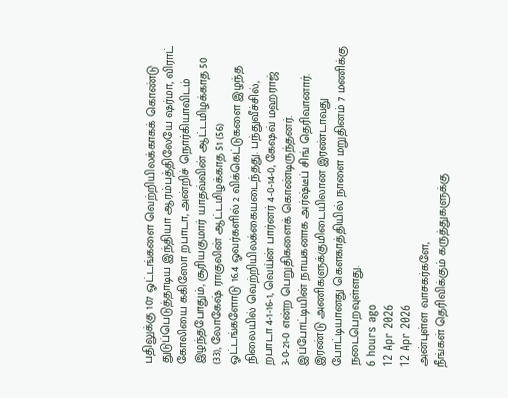பதிலுக்கு 107 ஓட்டங்களை வெற்றியிலக்காகக் கொண்டு துடுப்பெடுத்தாடிய இந்தியா ஆரம்பத்திலேயே ஷர்மா, விராட் கோலியை ககிஸோ றபாடா, அன்றிச் நொர்கியாவிடம் இழந்தபோதும், சூரியகுமார் யாதவ்வின் ஆட்டமிழக்காத 50 (33), லோகேஷ் ராகுலின் ஆட்டமிழக்காத 51 (56) ஓட்டங்களோடு 16.4 ஓவர்களில் 2 விக்கெட்டுகளை இழந்த நிலையில் வெற்றியிலக்கையடைந்தது. பந்துவீச்சில், றபாடா 4-1-16-1, வெய்ன் பார்னர் 4-0-14-0, கேஷவ் மஹராஜ் 3-0-21-0 என்ற பெறுதிகளைக் கொண்டிருந்தனர்.
இப்போட்டியின் நாயகனாக அர்ஷ்டீப் சிங் தெரிவானார்.
இரண்டு அணிகளுக்குமிடையிலான இரண்டாவது போட்டியானது கெளகாத்தியில் நாளை மறுதினம் 7 மணிக்கு நடைபெறவுள்ளது.
6 hours ago
12 Apr 2026
12 Apr 2026
அன்புள்ள வாசகர்களே,
நீங்கள் தெரிவிக்கும் கருத்துகளுக்கு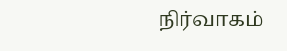நிர்வாகம்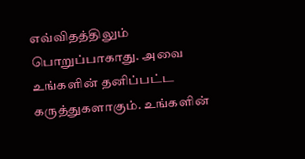எவ்விதத்திலும் பொறுப்பாகாது. அவை உங்களின் தனிப்பட்ட கருத்துகளாகும். உங்களின்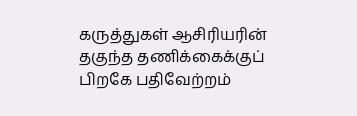கருத்துகள் ஆசிரியரின் தகுந்த தணிக்கைக்குப் பிறகே பதிவேற்றம்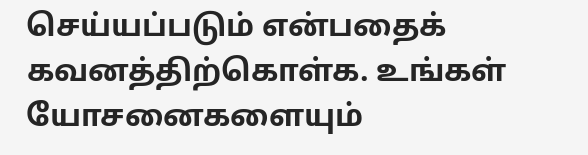செய்யப்படும் என்பதைக் கவனத்திற்கொள்க. உங்கள் யோசனைகளையும்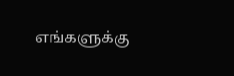எங்களுக்கு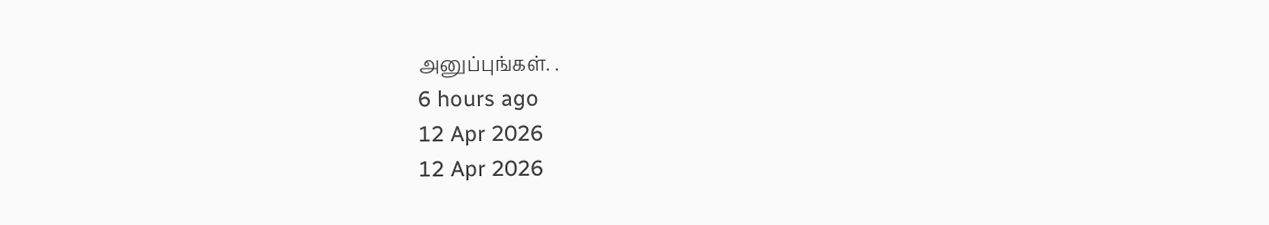அனுப்புங்கள். .
6 hours ago
12 Apr 2026
12 Apr 2026